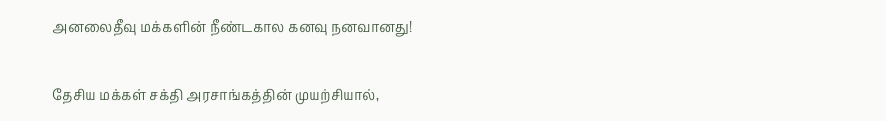அனலைதீவு மக்களின் நீண்டகால கனவு நனவானது!

தேசிய மக்கள் சக்தி அரசாங்கத்தின் முயற்சியால்,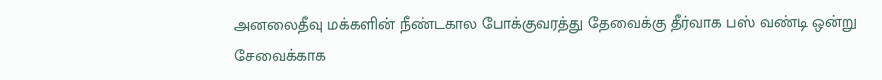அனலைதீவு மக்களின் நீண்டகால போக்குவரத்து தேவைக்கு தீர்வாக பஸ் வண்டி ஒன்று சேவைக்காக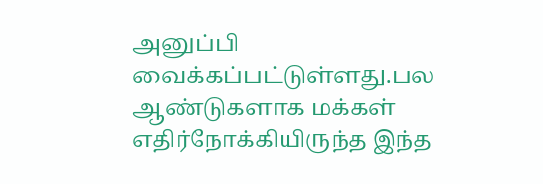அனுப்பி வைக்கப்பட்டுள்ளது.பல ஆண்டுகளாக மக்கள் எதிர்நோக்கியிருந்த இந்த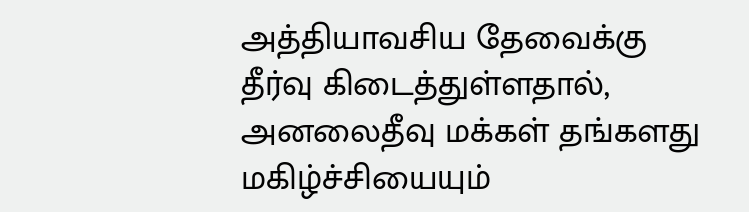அத்தியாவசிய தேவைக்கு தீர்வு கிடைத்துள்ளதால், அனலைதீவு மக்கள் தங்களது மகிழ்ச்சியையும்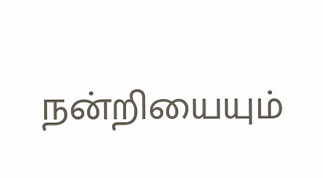நன்றியையும்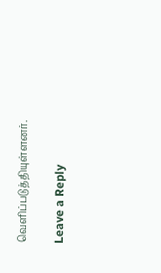வெளிப்படுத்தியுள்ளனர்.

Leave a Reply